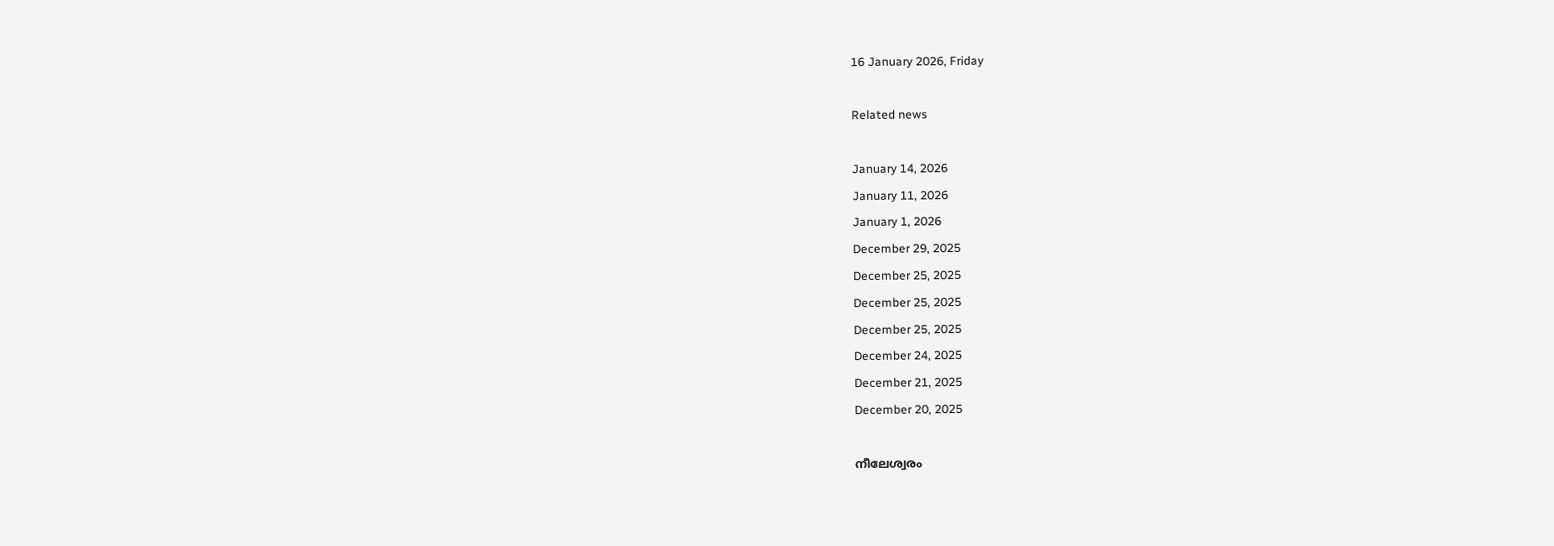16 January 2026, Friday

Related news

January 14, 2026
January 11, 2026
January 1, 2026
December 29, 2025
December 25, 2025
December 25, 2025
December 25, 2025
December 24, 2025
December 21, 2025
December 20, 2025

നീലേശ്വരം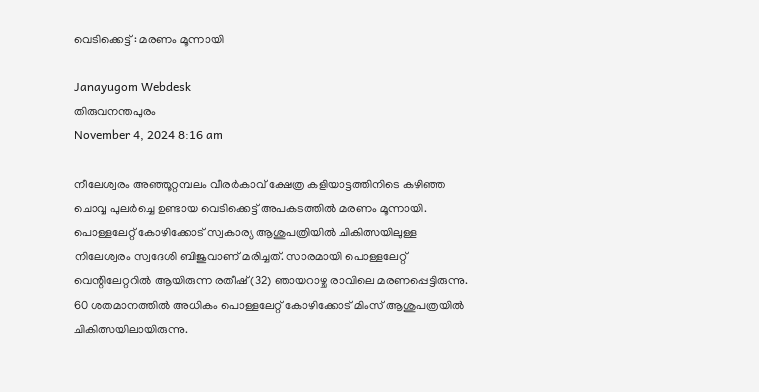വെടിക്കെട്ട് : മരണം മൂന്നായി

Janayugom Webdesk
തിരുവനന്തപുരം
November 4, 2024 8:16 am

നീലേശ്വരം അഞ്ഞൂറ്റമ്പലം വീരര്‍കാവ് ക്ഷേത്ര കളിയാട്ടത്തിനിടെ കഴിഞ്ഞ ചൊവ്വ പുലര്‍ച്ചെ ഉണ്ടായ വെടിക്കെട്ട് അപകടത്തില്‍ മരണം മൂന്നായി. പൊള്ളലേറ്റ് കോഴിക്കോട് സ്വകാര്യ ആശുപത്രിയില്‍ ചികിത്സയിലുള്ള നിലേശ്വരം സ്വദേശി ബിജുവാണ് മരിച്ചത്. സാരമായി പൊള്ളലേറ്റ് വെന്റിലേറ്ററില്‍ ആയിരുന്ന രതീഷ് (32) ഞായറാഴ്ച രാവിലെ മരണപ്പെട്ടിരുന്നു. 60 ശതമാനത്തില്‍ അധികം പൊള്ളലേറ്റ് കോഴിക്കോട് മിംസ് ആശുപത്രയില്‍ ചികിത്സയിലായിരുന്നു.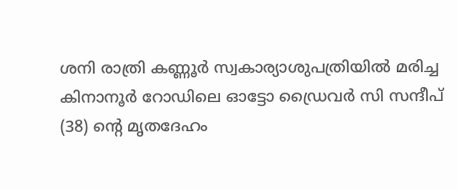ശനി രാത്രി കണ്ണൂർ സ്വകാര്യാശുപത്രിയിൽ മരിച്ച കിനാനൂർ റോഡിലെ ഓട്ടോ ഡ്രൈവർ സി സന്ദീപ്‌ (38) ന്റെ മൃതദേഹം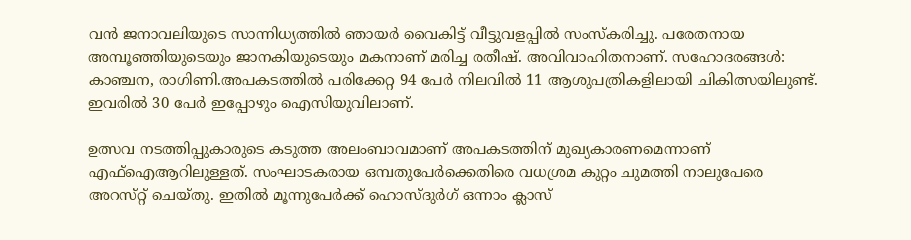വൻ ജനാവലിയുടെ സാന്നിധ്യത്തിൽ ഞായർ വൈകിട്ട്‌ വീട്ടുവളപ്പിൽ സംസ്‌കരിച്ചു. പരേതനായ അമ്പൂഞ്ഞിയുടെയും ജാനകിയുടെയും മകനാണ് മരിച്ച രതീഷ്‌. അവിവാഹിതനാണ്. സഹോദരങ്ങൾ: കാഞ്ചന, രാഗിണി.അപകടത്തിൽ പരിക്കേറ്റ 94 പേർ നിലവിൽ 11 ആശുപത്രികളിലായി ചികിത്സയിലുണ്ട്‌. ഇവരിൽ 30 പേർ ഇപ്പോഴും ഐസിയുവിലാണ്‌.

ഉത്സവ നടത്തിപ്പുകാരുടെ കടുത്ത അലംബാവമാണ്‌ അപകടത്തിന്‌ മുഖ്യകാരണമെന്നാണ്‌ എഫ്‌ഐആറിലുള്ളത്‌. സംഘാടകരായ ഒമ്പതുപേർക്കെതിരെ വധശ്രമ കുറ്റം ചുമത്തി നാലുപേരെ അറസ്‌റ്റ്‌ ചെയ്‌തു. ഇതിൽ മൂന്നുപേർക്ക്‌ ഹൊസ്ദുർഗ് ഒന്നാം ക്ലാസ്‌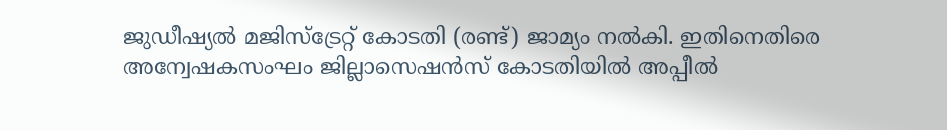ജുഡീഷ്യൽ മജിസ്ട്രേറ്റ് കോടതി (രണ്ട്‌) ജാമ്യം നൽകി. ഇതിനെതിരെ അന്വേഷകസംഘം ജില്ലാസെഷൻസ്‌ കോടതിയിൽ അപ്പീൽ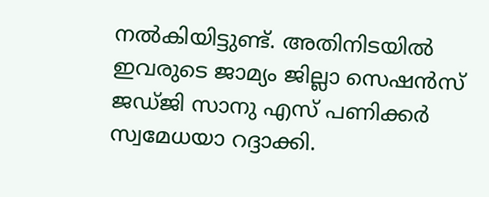നൽകിയിട്ടുണ്ട്‌. അതിനിടയിൽ ഇവരുടെ ജാമ്യം ജില്ലാ സെഷൻസ്‌ ജഡ്‌ജി സാനു എസ്‌ പണിക്കർ സ്വമേധയാ റദ്ദാക്കി.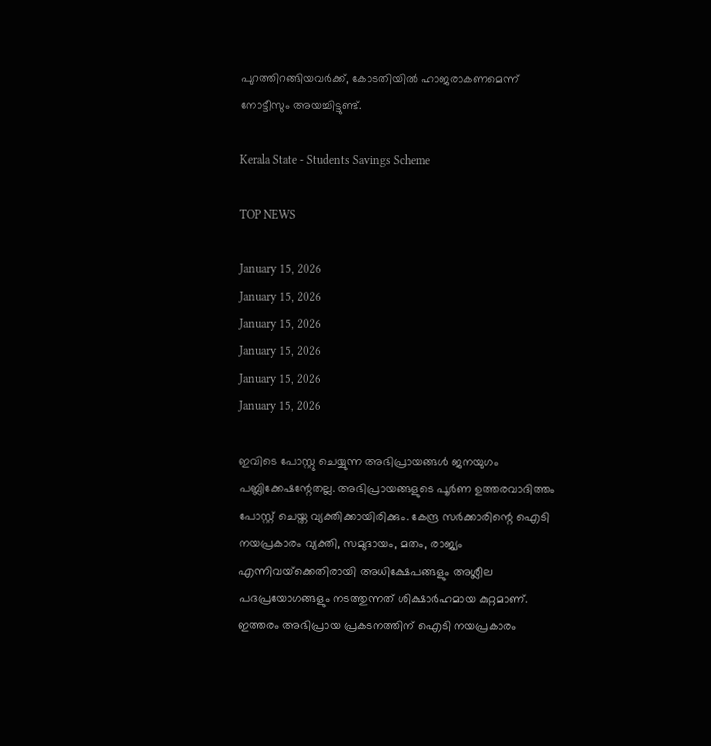പുറത്തിറങ്ങിയവർക്ക്‌, കോടതിയിൽ ഹാജരാകണമെന്ന്‌ നോട്ടീസും അയച്ചിട്ടുണ്ട്‌.

Kerala State - Students Savings Scheme

TOP NEWS

January 15, 2026
January 15, 2026
January 15, 2026
January 15, 2026
January 15, 2026
January 15, 2026

ഇവിടെ പോസ്റ്റു ചെയ്യുന്ന അഭിപ്രായങ്ങള്‍ ജനയുഗം പബ്ലിക്കേഷന്റേതല്ല. അഭിപ്രായങ്ങളുടെ പൂര്‍ണ ഉത്തരവാദിത്തം പോസ്റ്റ് ചെയ്ത വ്യക്തിക്കായിരിക്കും. കേന്ദ്ര സര്‍ക്കാരിന്റെ ഐടി നയപ്രകാരം വ്യക്തി, സമുദായം, മതം, രാജ്യം എന്നിവയ്‌ക്കെതിരായി അധിക്ഷേപങ്ങളും അശ്ലീല പദപ്രയോഗങ്ങളും നടത്തുന്നത് ശിക്ഷാര്‍ഹമായ കുറ്റമാണ്. ഇത്തരം അഭിപ്രായ പ്രകടനത്തിന് ഐടി നയപ്രകാരം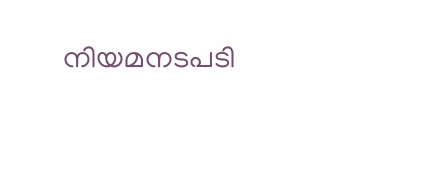നിയമനടപടി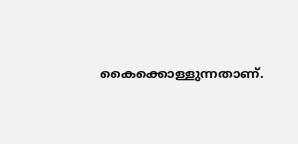കൈക്കൊള്ളുന്നതാണ്.